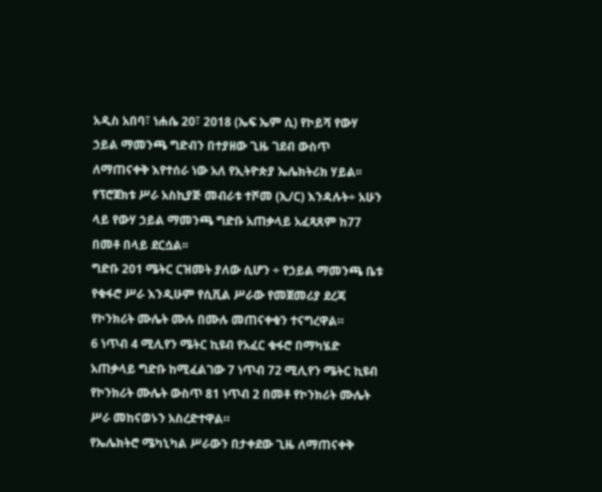አዲስ አበባ፣ ነሐሴ 20፣ 2018 (ኤፍ ኤም ሲ) የኮይሻ የውሃ ኃይል ማመንጫ ግድብን በተያዘው ጊዜ ገደብ ውስጥ ለማጠናቀቅ እየተሰራ ነው አለ የኢትዮጵያ ኤሌክትሪክ ሃይል፡፡
የፕሮጀክቱ ሥራ አስኪያጅ መብራቱ ተሾመ (ኢ/ር) እንዳሉት÷ አሁን ላይ የውሃ ኃይል ማመንጫ ግድቡ አጠቃላይ አፈጻጸም ከ77 በመቶ በላይ ደርሷል፡፡
ግድቡ 201 ሜትር ርዝመት ያለው ሲሆን ÷ የኃይል ማመንጫ ቤቱ የቁፋሮ ሥራ እንዲሁም የሲቪል ሥራው የመጀመሪያ ደረጃ የኮንክሪት ሙሌት ሙሉ በሙሉ መጠናቀቁን ተናግረዋል።
6 ነጥብ 4 ሚሊየን ሜትር ኪዩብ የአፈር ቁፋሮ በማካሄድ አጠቃላይ ግድቡ ከሚፈልገው 7 ነጥብ 72 ሚሊየን ሜትር ኪዩብ የኮንክሪት ሙሌት ውስጥ 81 ነጥብ 2 በመቶ የኮንክሪት ሙሌት ሥራ መከናወኑን አስረድተዋል።
የኤሌክትሮ ሜካኒካል ሥራውን በታቀደው ጊዜ ለማጠናቀቅ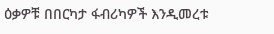ዕቃዎቹ በበርካታ ፋብሪካዎች እንዲመረቱ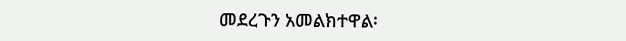መደረጉን አመልክተዋል፡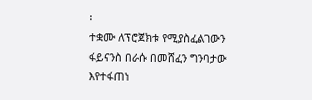፡
ተቋሙ ለፕሮጀክቱ የሚያስፈልገውን ፋይናንስ በራሱ በመሸፈን ግንባታው እየተፋጠነ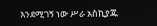እንደሚገኝ ነው ሥራ አስኪያጁ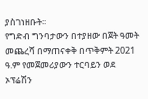ያስገነዘቡት፡፡
የግድብ ግንባታውን በተያዘው በጀት ዓመት መጨረሻ በማጠናቀቅ በጥቅምት 2021 ዓ.ም የመጀመሪያውን ተርባይን ወደ ኦፕሬሽን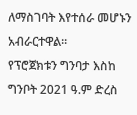ለማስገባት እየተሰራ መሆኑን አብራርተዋል፡፡
የፕሮጀክቱን ግንባታ እስከ ግንቦት 2021 ዓ.ም ድረስ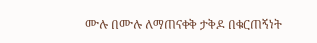ሙሉ በሙሉ ለማጠናቀቅ ታቅዶ በቁርጠኝነት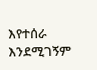እየተሰራ እንደሚገኝም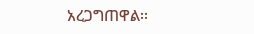አረጋግጠዋል፡፡